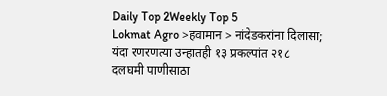Daily Top 2Weekly Top 5
Lokmat Agro >हवामान > नांदेडकरांना दिलासा; यंदा रणरणत्या उन्हातही १३ प्रकल्पांत २१८ दलघमी पाणीसाठा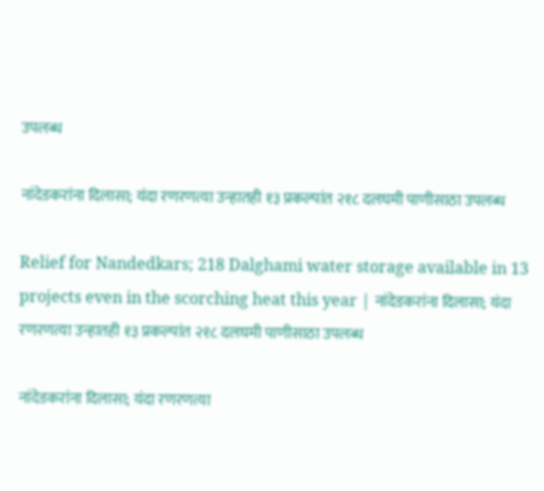उपलब्ध

नांदेडकरांना दिलासा; यंदा रणरणत्या उन्हातही १३ प्रकल्पांत २१८ दलघमी पाणीसाठा उपलब्ध

Relief for Nandedkars; 218 Dalghami water storage available in 13 projects even in the scorching heat this year | नांदेडकरांना दिलासा; यंदा रणरणत्या उन्हातही १३ प्रकल्पांत २१८ दलघमी पाणीसाठा उपलब्ध

नांदेडकरांना दिलासा; यंदा रणरणत्या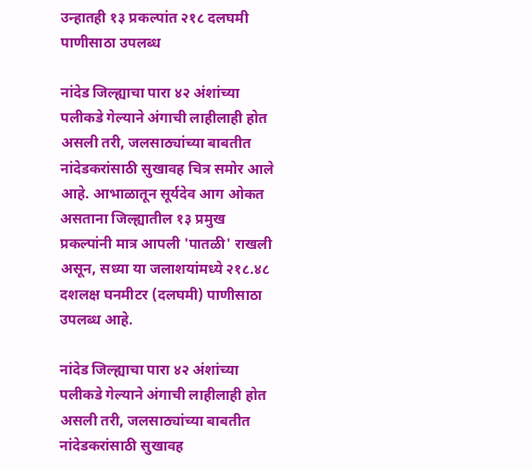उन्हातही १३ प्रकल्पांत २१८ दलघमी पाणीसाठा उपलब्ध

नांदेड जिल्ह्याचा पारा ४२ अंशांच्या पलीकडे गेल्याने अंगाची लाहीलाही होत असली तरी, जलसाठ्यांच्या बाबतीत नांदेडकरांसाठी सुखावह चित्र समोर आले आहे. आभाळातून सूर्यदेव आग ओकत असताना जिल्ह्यातील १३ प्रमुख प्रकल्पांनी मात्र आपली 'पातळी' राखली असून, सध्या या जलाशयांमध्ये २१८.४८ दशलक्ष घनमीटर (दलघमी) पाणीसाठा उपलब्ध आहे.

नांदेड जिल्ह्याचा पारा ४२ अंशांच्या पलीकडे गेल्याने अंगाची लाहीलाही होत असली तरी, जलसाठ्यांच्या बाबतीत नांदेडकरांसाठी सुखावह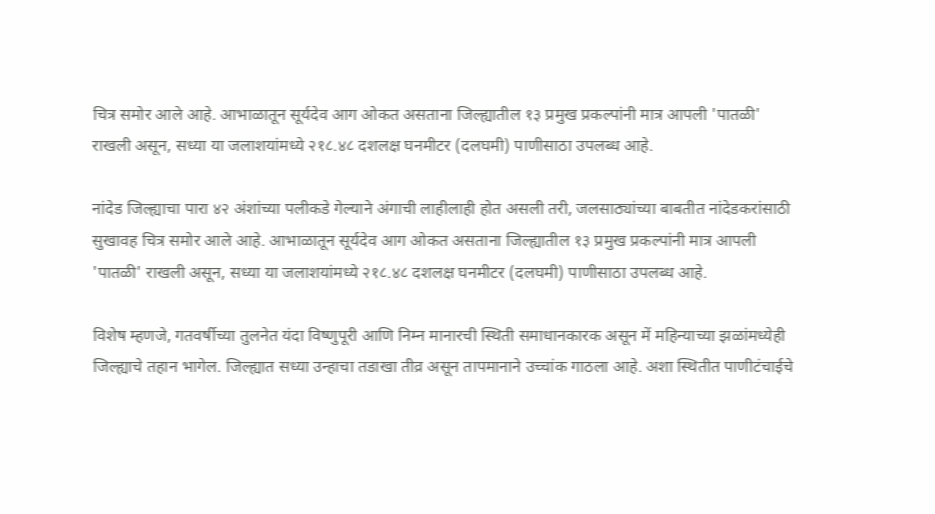चित्र समोर आले आहे. आभाळातून सूर्यदेव आग ओकत असताना जिल्ह्यातील १३ प्रमुख प्रकल्पांनी मात्र आपली 'पातळी' राखली असून, सध्या या जलाशयांमध्ये २१८.४८ दशलक्ष घनमीटर (दलघमी) पाणीसाठा उपलब्ध आहे.

नांदेड जिल्ह्याचा पारा ४२ अंशांच्या पलीकडे गेल्याने अंगाची लाहीलाही होत असली तरी, जलसाठ्यांच्या बाबतीत नांदेडकरांसाठी सुखावह चित्र समोर आले आहे. आभाळातून सूर्यदेव आग ओकत असताना जिल्ह्यातील १३ प्रमुख प्रकल्पांनी मात्र आपली 'पातळी' राखली असून, सध्या या जलाशयांमध्ये २१८.४८ दशलक्ष घनमीटर (दलघमी) पाणीसाठा उपलब्ध आहे.

विशेष म्हणजे, गतवर्षीच्या तुलनेत यंदा विष्णुपूरी आणि निम्न मानारची स्थिती समाधानकारक असून में महिन्याच्या झळांमध्येही जिल्ह्याचे तहान भागेल. जिल्ह्यात सध्या उन्हाचा तडाखा तीव्र असून तापमानाने उच्चांक गाठला आहे. अशा स्थितीत पाणीटंचाईचे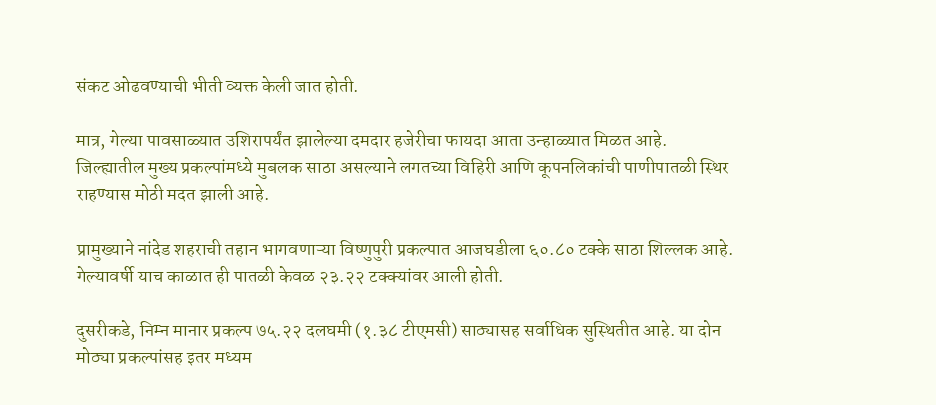संकट ओढवण्याची भीती व्यक्त केली जात होती.

मात्र, गेल्या पावसाळ्यात उशिरापर्यंत झालेल्या दमदार हजेरीचा फायदा आता उन्हाळ्यात मिळत आहे. जिल्ह्यातील मुख्य प्रकल्पांमध्ये मुबलक साठा असल्याने लगतच्या विहिरी आणि कूपनलिकांची पाणीपातळी स्थिर राहण्यास मोठी मदत झाली आहे.

प्रामुख्याने नांदेड शहराची तहान भागवणाऱ्या विष्णुपुरी प्रकल्पात आजघडीला ६०.८० टक्के साठा शिल्लक आहे. गेल्यावर्षी याच काळात ही पातळी केवळ २३.२२ टक्क्यांवर आली होती.

दुसरीकडे, निम्न मानार प्रकल्प ७५.२२ दलघमी (१.३८ टीएमसी) साठ्यासह सर्वाधिक सुस्थितीत आहे. या दोन मोठ्या प्रकल्पांसह इतर मध्यम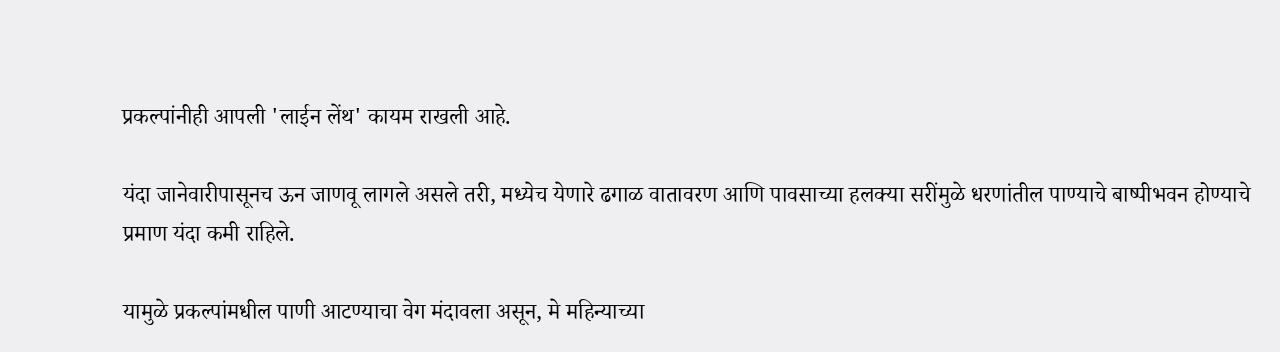प्रकल्पांनीही आपली 'लाईन लेंथ' कायम राखली आहे.

यंदा जानेवारीपासूनच ऊन जाणवू लागले असले तरी, मध्येच येणारे ढगाळ वातावरण आणि पावसाच्या हलक्या सरींमुळे धरणांतील पाण्याचे बाष्पीभवन होण्याचे प्रमाण यंदा कमी राहिले.

यामुळे प्रकल्पांमधील पाणी आटण्याचा वेग मंदावला असून, मे महिन्याच्या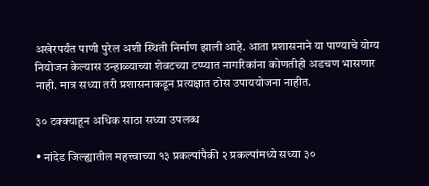अखेरपर्यंत पाणी पुरेल अशी स्थिती निर्माण झाली आहे. आता प्रशासनाने या पाण्याचे योग्य नियोजन केल्यास उन्हाळ्याच्या शेवटच्या टप्प्यात नागरिकांना कोणतीही अडचण भासणार नाही. मात्र सध्या तरी प्रशासनाकडून प्रत्यक्षात ठोस उपाययोजना नाहीत.

३० टक्क्याहून अधिक साठा सध्या उपलब्ध

• नांदेड जिल्ह्यातील महत्त्वाच्या १३ प्रकल्पांपैकी २ प्रकल्पांमध्ये सध्या ३०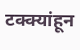टक्क्यांहून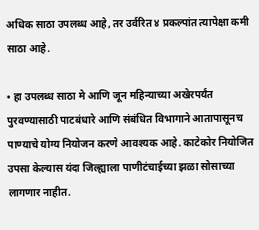अधिक साठा उपलब्ध आहे, तर उर्वरित ४ प्रकल्पांत त्यापेक्षा कमी साठा आहे.

• हा उपलब्ध साठा मे आणि जून महिन्याच्या अखेरपर्यंत पुरवण्यासाठी पाटबंधारे आणि संबंधित विभागाने आतापासूनच पाण्याचे योग्य नियोजन करणे आवश्यक आहे. काटेकोर नियोजित उपसा केल्यास यंदा जिल्ह्याला पाणीटंचाईच्या झळा सोसाच्या लागणार नाहीत.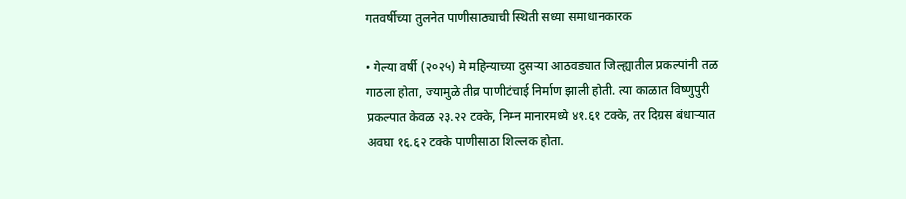गतवर्षीच्या तुलनेत पाणीसाठ्याची स्थिती सध्या समाधानकारक

• गेल्या वर्षी (२०२५) मे महिन्याच्या दुसऱ्या आठवड्यात जिल्ह्यातील प्रकल्पांनी तळ गाठला होता, ज्यामुळे तीव्र पाणीटंचाई निर्माण झाली होती. त्या काळात विष्णुपुरी प्रकल्पात केवळ २३.२२ टक्के, निम्न मानारमध्ये ४१.६१ टक्के, तर दिग्रस बंधाऱ्यात अवघा १६.६२ टक्के पाणीसाठा शिल्लक होता.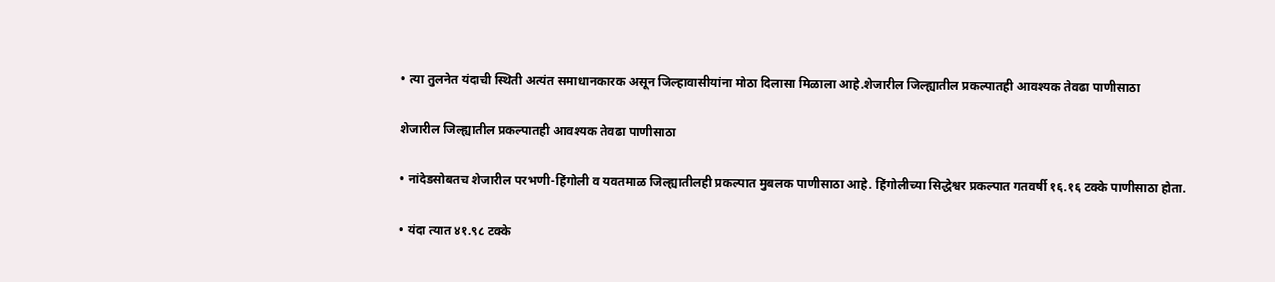• त्या तुलनेत यंदाची स्थिती अत्यंत समाधानकारक असून जिल्हावासीयांना मोठा दिलासा मिळाला आहे.शेजारील जिल्ह्यातील प्रकल्पातही आवश्यक तेवढा पाणीसाठा

शेजारील जिल्ह्यातील प्रकल्पातही आवश्यक तेवढा पाणीसाठा

• नांदेडसोबतच शेजारील परभणी-हिंगोली व यवतमाळ जिल्ह्यातीलही प्रकल्पात मुबलक पाणीसाठा आहे. हिंगोलीच्या सिद्धेश्वर प्रकल्पात गतवर्षी १६.१६ टक्के पाणीसाठा होता.

• यंदा त्यात ४१.९८ टक्के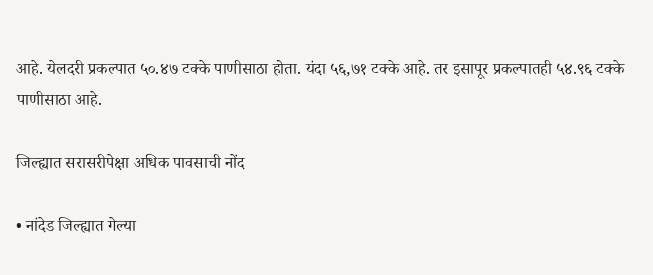आहे. येलदरी प्रकल्पात ५०.४७ टक्के पाणीसाठा होता. यंदा ५६,७१ टक्के आहे. तर इसापूर प्रकल्पातही ५४.९६ टक्के पाणीसाठा आहे.

जिल्ह्यात सरासरीपेक्षा अधिक पावसाची नोंद

• नांदेड जिल्ह्यात गेल्या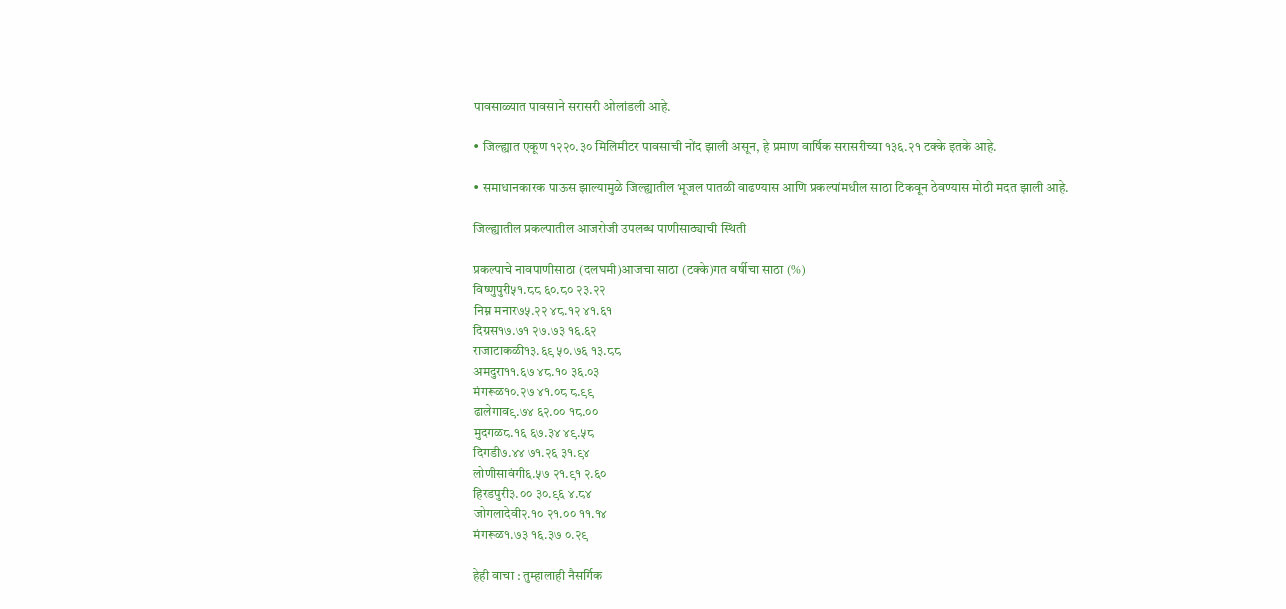पावसाळ्यात पावसाने सरासरी ओलांडली आहे.

• जिल्ह्यात एकूण १२२०.३० मिलिमीटर पावसाची नोंद झाली असून, हे प्रमाण वार्षिक सरासरीच्या १३६.२१ टक्के इतके आहे.

• समाधानकारक पाऊस झाल्यामुळे जिल्ह्यातील भूजल पातळी वाढण्यास आणि प्रकल्पांमधील साठा टिकवून ठेवण्यास मोठी मदत झाली आहे.

जिल्ह्यातील प्रकल्पातील आजरोजी उपलब्ध पाणीसाठ्याची स्थिती

प्रकल्पाचे नावपाणीसाठा (दलघमी)आजचा साठा (टक्के)गत वर्षीचा साठा (%)
विष्णुपुरी५१.८८ ६०.८० २३.२२
निम्न मनार७५.२२ ४८.१२ ४१.६१
दिग्रस१७.७१ २७.७३ १६.६२
राजाटाकळी१३.६९ ५०.७६ १३.८८
अमदुरा११.६७ ४८.१० ३६.०३
मंगरूळ१०.२७ ४१.०८ ८.९९
ढालेगाव९.७४ ६२.०० १८.००
मुदगळ८.१६ ६७.३४ ४९.५८
दिगडी७.४४ ७१.२६ ३१.९४
लोणीसावंगी६.५७ २१.९१ २.६०
हिरडपुरी३.०० ३०.९६ ४.८४
जोगलादेवी२.१० २१.०० ११.१४
मंगरूळ१.७३ १६.३७ ०.२९

हेही वाचा : तुम्हालाही नैसर्गिक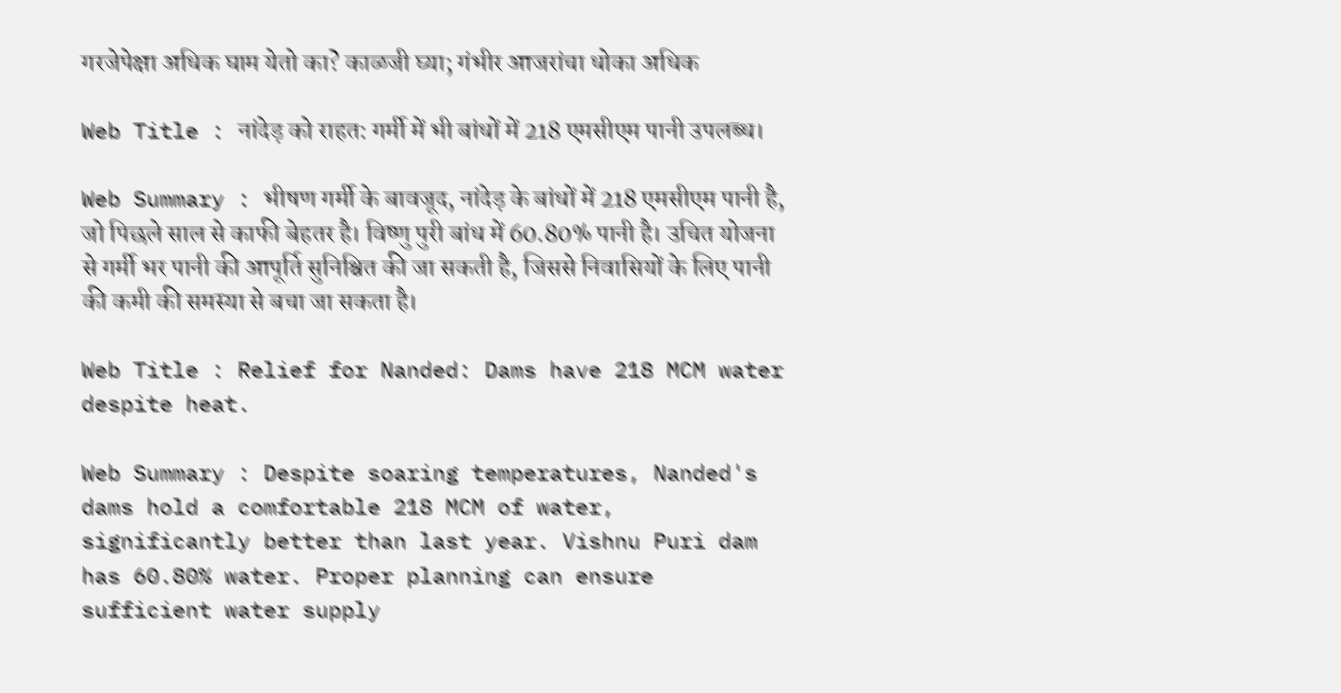गरजेपेक्षा अधिक घाम येतो का? काळजी घ्या; गंभीर आजरांचा धोका अधिक

Web Title : नांदेड़ को राहत: गर्मी में भी बांधों में 218 एमसीएम पानी उपलब्ध।

Web Summary : भीषण गर्मी के बावजूद, नांदेड़ के बांधों में 218 एमसीएम पानी है, जो पिछले साल से काफी बेहतर है। विष्णु पुरी बांध में 60.80% पानी है। उचित योजना से गर्मी भर पानी की आपूर्ति सुनिश्चित की जा सकती है, जिससे निवासियों के लिए पानी की कमी की समस्या से बचा जा सकता है।

Web Title : Relief for Nanded: Dams have 218 MCM water despite heat.

Web Summary : Despite soaring temperatures, Nanded's dams hold a comfortable 218 MCM of water, significantly better than last year. Vishnu Puri dam has 60.80% water. Proper planning can ensure sufficient water supply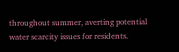throughout summer, averting potential water scarcity issues for residents.